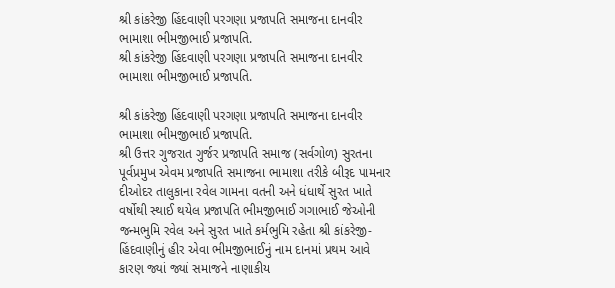શ્રી કાંકરેજી હિંદવાણી પરગણા પ્રજાપતિ સમાજના દાનવીર ભામાશા ભીમજીભાઈ પ્રજાપતિ.
શ્રી કાંકરેજી હિંદવાણી પરગણા પ્રજાપતિ સમાજના દાનવીર ભામાશા ભીમજીભાઈ પ્રજાપતિ.

શ્રી કાંકરેજી હિંદવાણી પરગણા પ્રજાપતિ સમાજના દાનવીર ભામાશા ભીમજીભાઈ પ્રજાપતિ.
શ્રી ઉત્તર ગુજરાત ગુર્જર પ્રજાપતિ સમાજ (સર્વગોળ) સુરતના પૂર્વપ્રમુખ એવમ પ્રજાપતિ સમાજના ભામાશા તરીકે બીરૂદ પામનાર દીઓદર તાલુકાના રવેલ ગામના વતની અને ધંધાર્થે સુરત ખાતે વર્ષોથી સ્થાઈ થયેલ પ્રજાપતિ ભીમજીભાઈ ગગાભાઈ જેઓની જન્મભુમિ રવેલ અને સુરત ખાતે કર્મભુમિ રહેતા શ્રી કાંકરેજી-હિંદવાણીનું હીર એવા ભીમજીભાઈનું નામ દાનમાં પ્રથમ આવે કારણ જ્યાં જ્યાં સમાજને નાણાકીય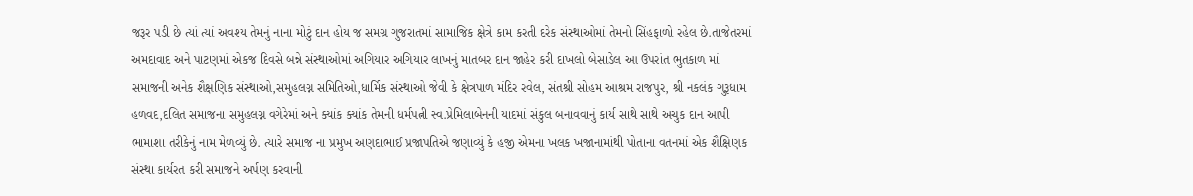જરૂર પડી છે ત્યાં ત્યાં અવશ્ય તેમનું નાના મોટું દાન હોય જ સમગ્ર ગુજરાતમાં સામાજિક ક્ષેત્રે કામ કરતી દરેક સંસ્થાઓમાં તેમનો સિંહફાળો રહેલ છે.તાજેતરમાં અમદાવાદ અને પાટણમાં એકજ દિવસે બન્ને સંસ્થાઓમાં અગિયાર અગિયાર લાખનું માતબર દાન જાહેર કરી દાખલો બેસાડેલ આ ઉપરાંત ભુતકાળ માં સમાજની અનેક શૈક્ષણિક સંસ્થાઓ,સમુહલગ્ન સમિતિઓ,ધાર્મિક સંસ્થાઓ જેવી કે ક્ષેત્રપાળ મંદિર રવેલ, સંતશ્રી સોહમ આશ્રમ રાજપુર, શ્રી નકલંક ગુરૂધામ હળવદ,દલિત સમાજના સમુહલગ્ન વગેરેમાં અને ક્યાંક ક્યાંક તેમની ધર્મપત્ની સ્વ.પ્રેમિલાબેનની યાદમાં સંકુલ બનાવવાનું કાર્ય સાથે સાથે અચુક દાન આપી ભામાશા તરીકેનું નામ મેળવ્યું છે. ત્યારે સમાજ ના પ્રમુખ અણદાભાઈ પ્રજાપતિએ જણાવ્યું કે હજી એમના ખલક ખજાનામાંથી પોતાના વતનમાં એક શૈક્ષિણક સંસ્થા કાર્યરત કરી સમાજને અર્પણ કરવાની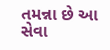તમન્ના છે આ સેવા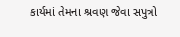કાર્યમાં તેમના શ્રવણ જેવા સપુત્રો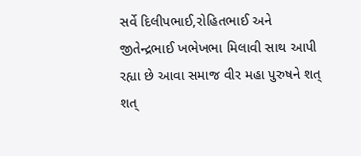સર્વે દિલીપભાઈ,રોહિતભાઈ અને જીતેન્દ્રભાઈ ખભેખભા મિલાવી સાથ આપી રહ્યા છે આવા સમાજ વીર મહા પુરુષને શત્ શત્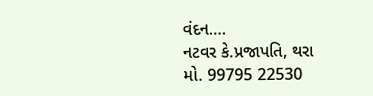વંદન….
નટવર કે.પ્રજાપતિ, થરા
મો. 99795 22530